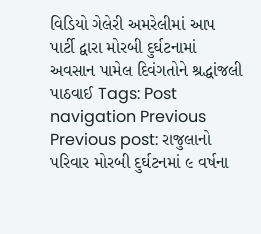વિડિયો ગેલેરી અમરેલીમાં આપ પાર્ટી દ્વારા મોરબી દુર્ઘટનામાં અવસાન પામેલ દિવંગતોને શ્રદ્ધાંજલી પાઠવાઈ Tags: Post navigation Previous Previous post: રાજુલાનો પરિવાર મોરબી દુર્ઘટનમાં ૯ વર્ષના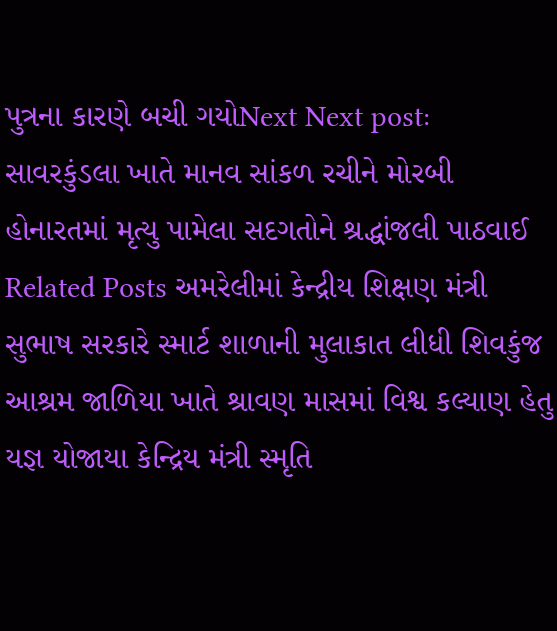પુત્રના કારણે બચી ગયોNext Next post: સાવરકુંડલા ખાતે માનવ સાંકળ રચીને મોરબી હોનારતમાં મૃત્યુ પામેલા સદગતોને શ્રદ્ધાંજલી પાઠવાઈ Related Posts અમરેલીમાં કેન્દ્રીય શિક્ષણ મંત્રી સુભાષ સરકારે સ્માર્ટ શાળાની મુલાકાત લીધી શિવકુંજ આશ્રમ જાળિયા ખાતે શ્રાવણ માસમાં વિશ્વ કલ્યાણ હેતુ યજ્ઞ યોજાયા કેન્દ્રિય મંત્રી સ્મૃતિ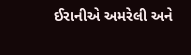ઈરાનીએ અમરેલી અને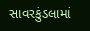સાવરકુંડલામાં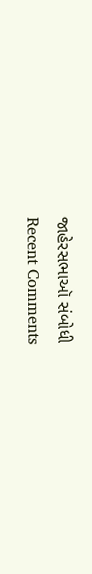જાહેરસભાઑ સંબોધી
Recent Comments